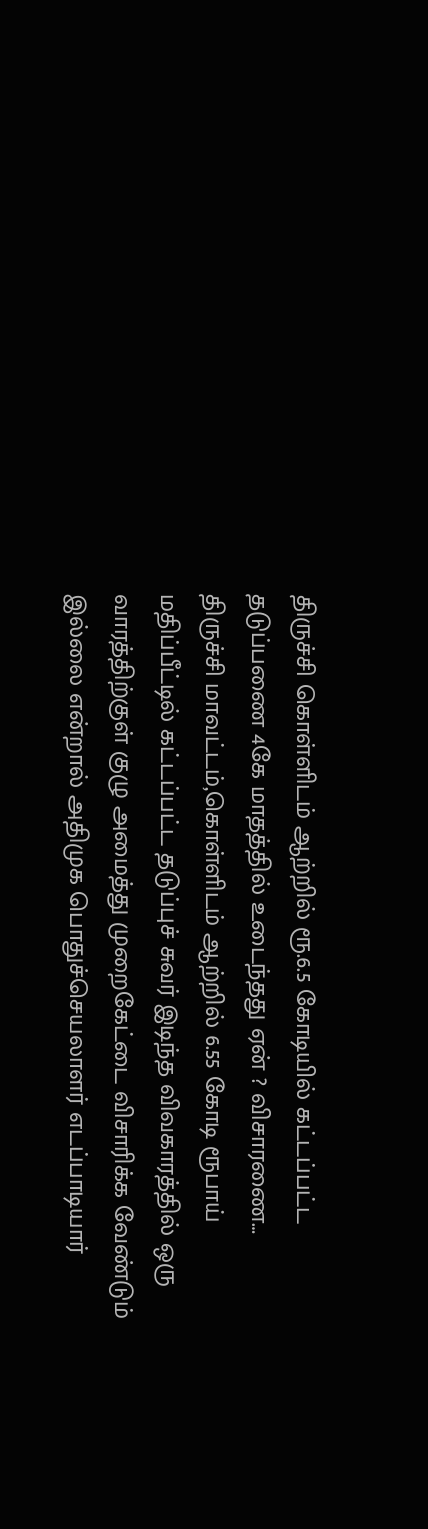திருச்சி கொள்ளிடம் ஆற்றில் ரூ.6.5 கோடியில் கட்டப்பட்ட தடுப்பணை 4கே மாதத்தில் உடைந்தது ஏன் ? விசாரணை…
திருச்சி மாவட்டம்,கொள்ளிடம் ஆற்றில் 6.55 கோடி ரூபாய் மதிப்பீட்டில் கட்டப்பட்ட தடுப்புச் சுவர் இடிந்த விவகாரத்தில் ஒரு வாரத்திற்குள் குழு அமைத்து முறைகேட்டை விசாரிக்க வேண்டும் இல்லை என்றால் அதிமுக பொதுச்செயலாளர் எடப்பாடியார்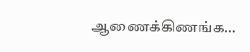ஆணைக்கிணங்க…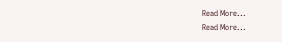Read More...
Read More...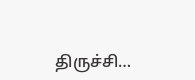திருச்சி…